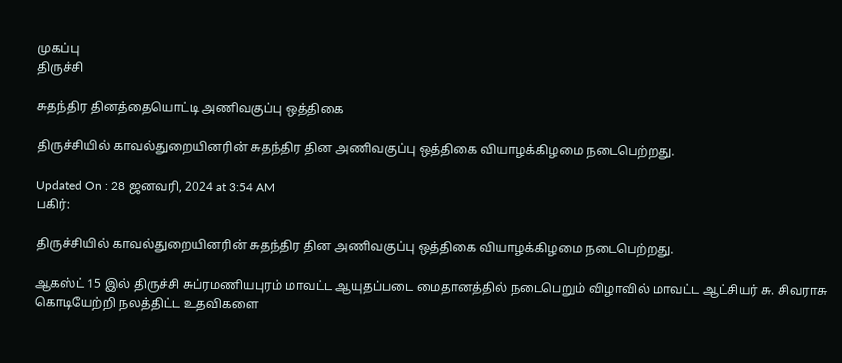முகப்பு
திருச்சி

சுதந்திர தினத்தையொட்டி அணிவகுப்பு ஒத்திகை

திருச்சியில் காவல்துறையினரின் சுதந்திர தின அணிவகுப்பு ஒத்திகை வியாழக்கிழமை நடைபெற்றது.

Updated On : 28 ஜனவரி, 2024 at 3:54 AM
பகிர்:

திருச்சியில் காவல்துறையினரின் சுதந்திர தின அணிவகுப்பு ஒத்திகை வியாழக்கிழமை நடைபெற்றது.

ஆகஸ்ட் 15 இல் திருச்சி சுப்ரமணியபுரம் மாவட்ட ஆயுதப்படை மைதானத்தில் நடைபெறும் விழாவில் மாவட்ட ஆட்சியர் சு. சிவராசு கொடியேற்றி நலத்திட்ட உதவிகளை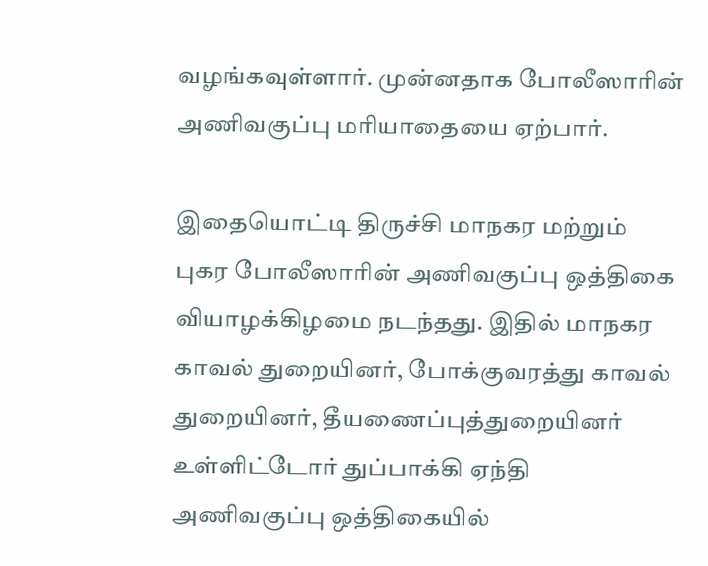வழங்கவுள்ளார். முன்னதாக போலீஸாரின் அணிவகுப்பு மரியாதையை ஏற்பார்.

இதையொட்டி திருச்சி மாநகர மற்றும் புகர போலீஸாரின் அணிவகுப்பு ஒத்திகை வியாழக்கிழமை நடந்தது. இதில் மாநகர காவல் துறையினர், போக்குவரத்து காவல் துறையினர், தீயணைப்புத்துறையினர் உள்ளிட்டோர் துப்பாக்கி ஏந்தி அணிவகுப்பு ஒத்திகையில்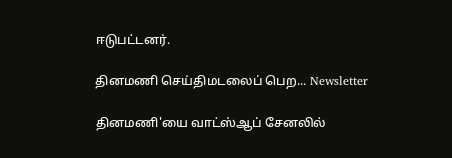ஈடுபட்டனர்.

தினமணி செய்திமடலைப் பெற... Newsletter

தினமணி'யை வாட்ஸ்ஆப் சேனலில்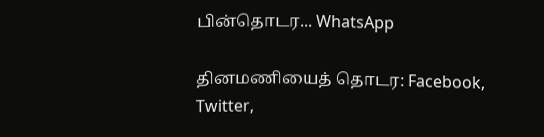பின்தொடர... WhatsApp

தினமணியைத் தொடர: Facebook, Twitter,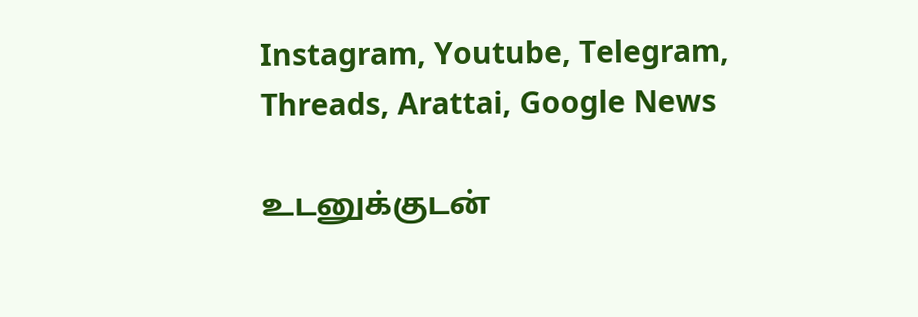Instagram, Youtube, Telegram, Threads, Arattai, Google News

உடனுக்குடன்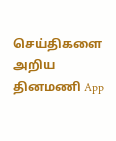செய்திகளை அறிய தினமணி App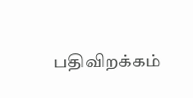பதிவிறக்கம்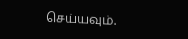செய்யவும்.